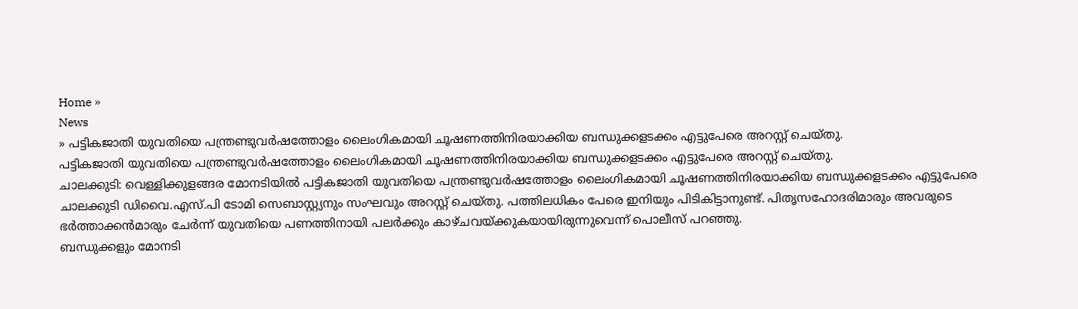Home »
News
» പട്ടികജാതി യുവതിയെ പന്ത്രണ്ടുവർഷത്തോളം ലൈംഗികമായി ചൂഷണത്തിനിരയാക്കിയ ബന്ധുക്കളടക്കം എട്ടുപേരെ അറസ്റ്റ് ചെയ്തു.
പട്ടികജാതി യുവതിയെ പന്ത്രണ്ടുവർഷത്തോളം ലൈംഗികമായി ചൂഷണത്തിനിരയാക്കിയ ബന്ധുക്കളടക്കം എട്ടുപേരെ അറസ്റ്റ് ചെയ്തു.
ചാലക്കുടി: വെള്ളിക്കുളങ്ങര മോനടിയിൽ പട്ടികജാതി യുവതിയെ പന്ത്രണ്ടുവർഷത്തോളം ലൈംഗികമായി ചൂഷണത്തിനിരയാക്കിയ ബന്ധുക്കളടക്കം എട്ടുപേരെ ചാലക്കുടി ഡിവൈ.എസ്.പി ടോമി സെബാസ്റ്റ്യനും സംഘവും അറസ്റ്റ് ചെയ്തു. പത്തിലധികം പേരെ ഇനിയും പിടികിട്ടാനുണ്ട്. പിതൃസഹോദരിമാരും അവരുടെ ഭർത്താക്കൻമാരും ചേർന്ന് യുവതിയെ പണത്തിനായി പലർക്കും കാഴ്ചവയ്ക്കുകയായിരുന്നുവെന്ന് പൊലീസ് പറഞ്ഞു.
ബന്ധുക്കളും മോനടി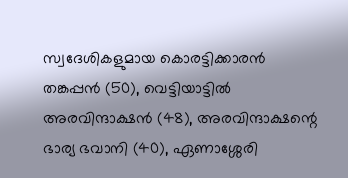സ്വദേശികളുമായ കൊരട്ടിക്കാരൻ തങ്കപ്പൻ (50), വെട്ടിയാട്ടിൽ അരവിന്ദാക്ഷൻ (48), അരവിന്ദാക്ഷന്റെ ഭാര്യ ഭവാനി (40), ഏണാശ്ശേരി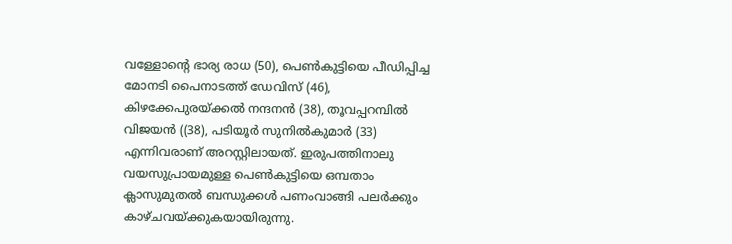വള്ളോന്റെ ഭാര്യ രാധ (50), പെൺകുട്ടിയെ പീഡിപ്പിച്ച മോനടി പൈനാടത്ത് ഡേവിസ് (46), കിഴക്കേപുരയ്ക്കൽ നന്ദനൻ (38), തൂവപ്പറമ്പിൽ വിജയൻ ((38), പടിയൂർ സുനിൽകുമാർ (33) എന്നിവരാണ് അറസ്റ്റിലായത്. ഇരുപത്തിനാലു വയസുപ്രായമുള്ള പെൺകുട്ടിയെ ഒമ്പതാം ക്ലാസുമുതൽ ബന്ധുക്കൾ പണംവാങ്ങി പലർക്കും കാഴ്ചവയ്ക്കുകയായിരുന്നു.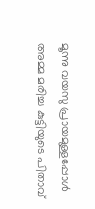മൂന്നു വയസു പ്രായമുള്ളപ്പോൾ അമ്മ മരിച്ച കുട്ടിയുടെ പിതാവ്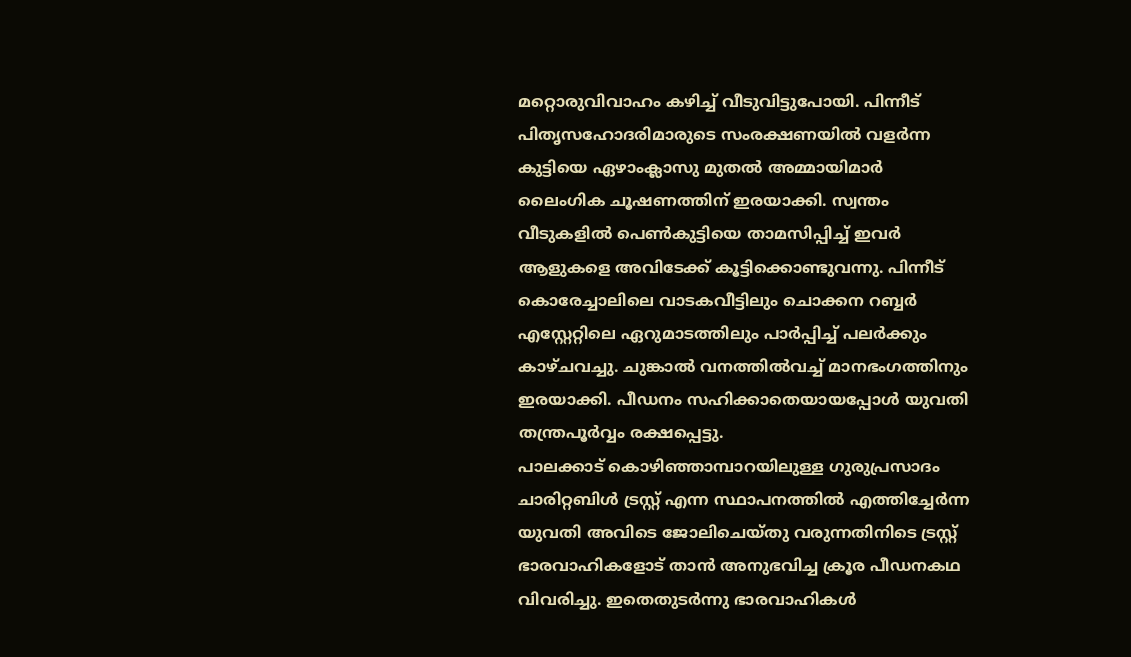മറ്റൊരുവിവാഹം കഴിച്ച് വീടുവിട്ടുപോയി. പിന്നീട് പിതൃസഹോദരിമാരുടെ സംരക്ഷണയിൽ വളർന്ന കുട്ടിയെ ഏഴാംക്ലാസു മുതൽ അമ്മായിമാർ ലൈംഗിക ചൂഷണത്തിന് ഇരയാക്കി. സ്വന്തം വീടുകളിൽ പെൺകുട്ടിയെ താമസിപ്പിച്ച് ഇവർ ആളുകളെ അവിടേക്ക് കൂട്ടിക്കൊണ്ടുവന്നു. പിന്നീട് കൊരേച്ചാലിലെ വാടകവീട്ടിലും ചൊക്കന റബ്ബർ എസ്റ്റേറ്റിലെ ഏറുമാടത്തിലും പാർപ്പിച്ച് പലർക്കും കാഴ്ചവച്ചു. ചുങ്കാൽ വനത്തിൽവച്ച് മാനഭംഗത്തിനും ഇരയാക്കി. പീഡനം സഹിക്കാതെയായപ്പോൾ യുവതി തന്ത്രപൂർവ്വം രക്ഷപ്പെട്ടു.
പാലക്കാട് കൊഴിഞ്ഞാമ്പാറയിലുള്ള ഗുരുപ്രസാദം ചാരിറ്റബിൾ ട്രസ്റ്റ് എന്ന സ്ഥാപനത്തിൽ എത്തിച്ചേർന്ന യുവതി അവിടെ ജോലിചെയ്തു വരുന്നതിനിടെ ട്രസ്റ്റ് ഭാരവാഹികളോട് താൻ അനുഭവിച്ച ക്രൂര പീഡനകഥ വിവരിച്ചു. ഇതെതുടർന്നു ഭാരവാഹികൾ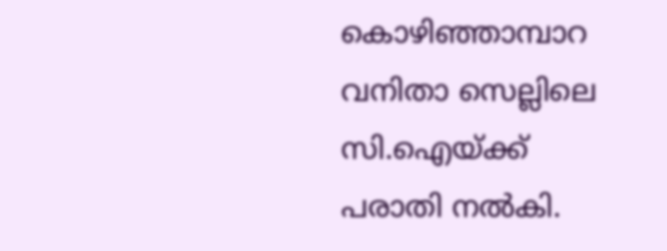കൊഴിഞ്ഞാമ്പാറ വനിതാ സെല്ലിലെ സി.ഐയ്ക്ക് പരാതി നൽകി.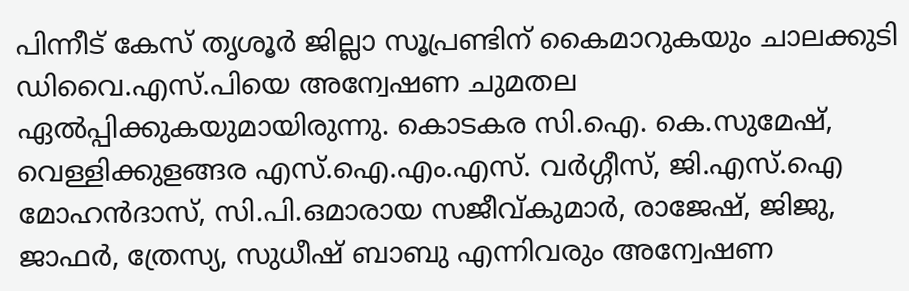പിന്നീട് കേസ് തൃശൂർ ജില്ലാ സൂപ്രണ്ടിന് കൈമാറുകയും ചാലക്കുടി ഡിവൈ.എസ്.പിയെ അന്വേഷണ ചുമതല ഏൽപ്പിക്കുകയുമായിരുന്നു. കൊടകര സി.ഐ. കെ.സുമേഷ്, വെള്ളിക്കുളങ്ങര എസ്.ഐ.എം.എസ്. വർഗ്ഗീസ്, ജി.എസ്.ഐ മോഹൻദാസ്, സി.പി.ഒമാരായ സജീവ്കുമാർ, രാജേഷ്, ജിജു, ജാഫർ, ത്രേസ്യ, സുധീഷ് ബാബു എന്നിവരും അന്വേഷണ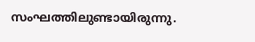സംഘത്തിലുണ്ടായിരുന്നു.